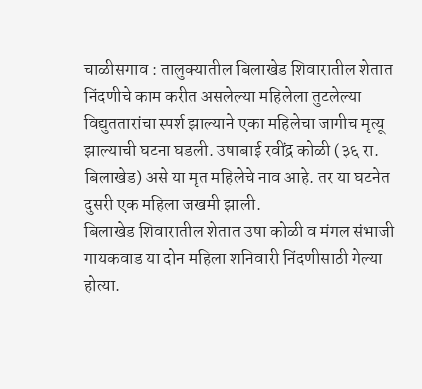चाळीसगाव : तालुक्यातील बिलाखेड शिवारातील शेतात निंदणीचे काम करीत असलेल्या महिलेला तुटलेल्या विद्युततारांचा स्पर्श झाल्याने एका महिलेचा जागीच मृत्यू झाल्याची घटना घडली. उषाबाई रवींद्र कोळी (३६ रा. बिलाखेड) असे या मृत महिलेचे नाव आहे. तर या घटनेत दुसरी एक महिला जखमी झाली.
बिलाखेड शिवारातील शेतात उषा कोळी व मंगल संभाजी गायकवाड या दोन महिला शनिवारी निंदणीसाठी गेल्या होत्या.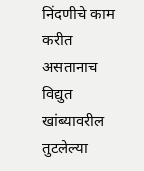निंदणीचे काम करीत असतानाच विद्युत खांब्यावरील तुटलेल्या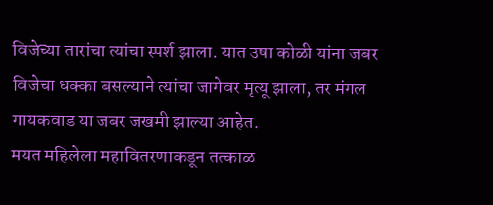विजेच्या तारांचा त्यांचा स्पर्श झाला. यात उषा कोळी यांना जबर विजेचा धक्का बसल्याने त्यांचा जागेवर मृत्यू झाला, तर मंगल गायकवाड या जबर जखमी झाल्या आहेत.
मयत महिलेला महावितरणाकडून तत्काळ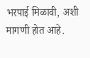भरपाई मिळावी, अशी मागणी होत आहे.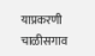याप्रकरणी चाळीसगाव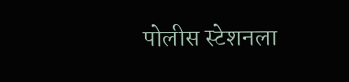पोलीस स्टेशनला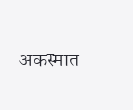अकस्मात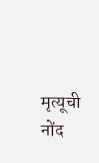मृत्यूची नोंद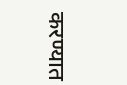करण्यात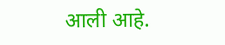आली आहे.